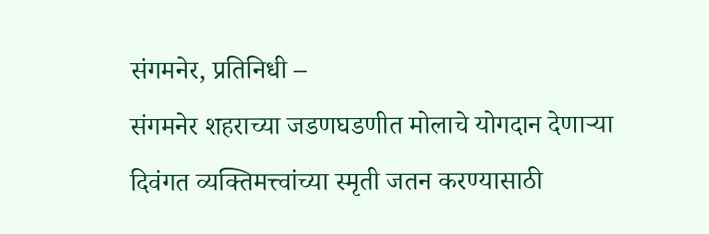संगमनेर, प्रतिनिधी –
संगमनेर शहराच्या जडणघडणीत मोलाचे योगदान देणाऱ्या दिवंगत व्यक्तिमत्त्वांच्या स्मृती जतन करण्यासाठी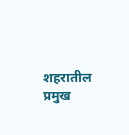शहरातील प्रमुख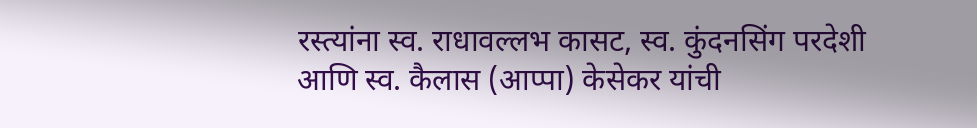रस्त्यांना स्व. राधावल्लभ कासट, स्व. कुंदनसिंग परदेशी आणि स्व. कैलास (आप्पा) केसेकर यांची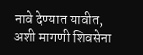नावे देण्यात यावीत, अशी मागणी शिवसेना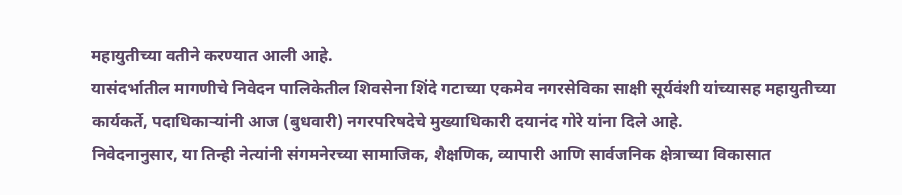महायुतीच्या वतीने करण्यात आली आहे.
यासंदर्भातील मागणीचे निवेदन पालिकेतील शिवसेना शिंदे गटाच्या एकमेव नगरसेविका साक्षी सूर्यवंशी यांच्यासह महायुतीच्या कार्यकर्ते, पदाधिकाऱ्यांनी आज (बुधवारी) नगरपरिषदेचे मुख्याधिकारी दयानंद गोरे यांना दिले आहे.
निवेदनानुसार, या तिन्ही नेत्यांनी संगमनेरच्या सामाजिक, शैक्षणिक, व्यापारी आणि सार्वजनिक क्षेत्राच्या विकासात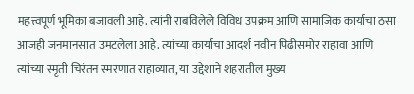महत्त्वपूर्ण भूमिका बजावली आहे. त्यांनी राबविलेले विविध उपक्रम आणि सामाजिक कार्याचा ठसा आजही जनमानसात उमटलेला आहे. त्यांच्या कार्याचा आदर्श नवीन पिढीसमोर राहावा आणि त्यांच्या स्मृती चिरंतन स्मरणात राहाव्यात, या उद्देशाने शहरातील मुख्य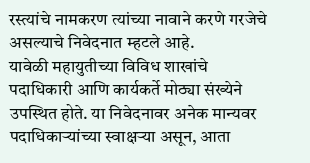रस्त्यांचे नामकरण त्यांच्या नावाने करणे गरजेचे असल्याचे निवेदनात म्हटले आहे.
यावेळी महायुतीच्या विविध शाखांचे पदाधिकारी आणि कार्यकर्ते मोठ्या संख्येने उपस्थित होते. या निवेदनावर अनेक मान्यवर पदाधिकाऱ्यांच्या स्वाक्षऱ्या असून, आता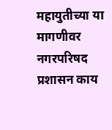महायुतीच्या या मागणीवर नगरपरिषद प्रशासन काय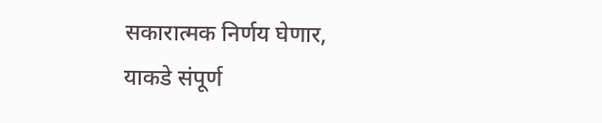सकारात्मक निर्णय घेणार, याकडे संपूर्ण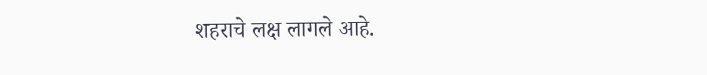शहराचे लक्ष लागले आहे.